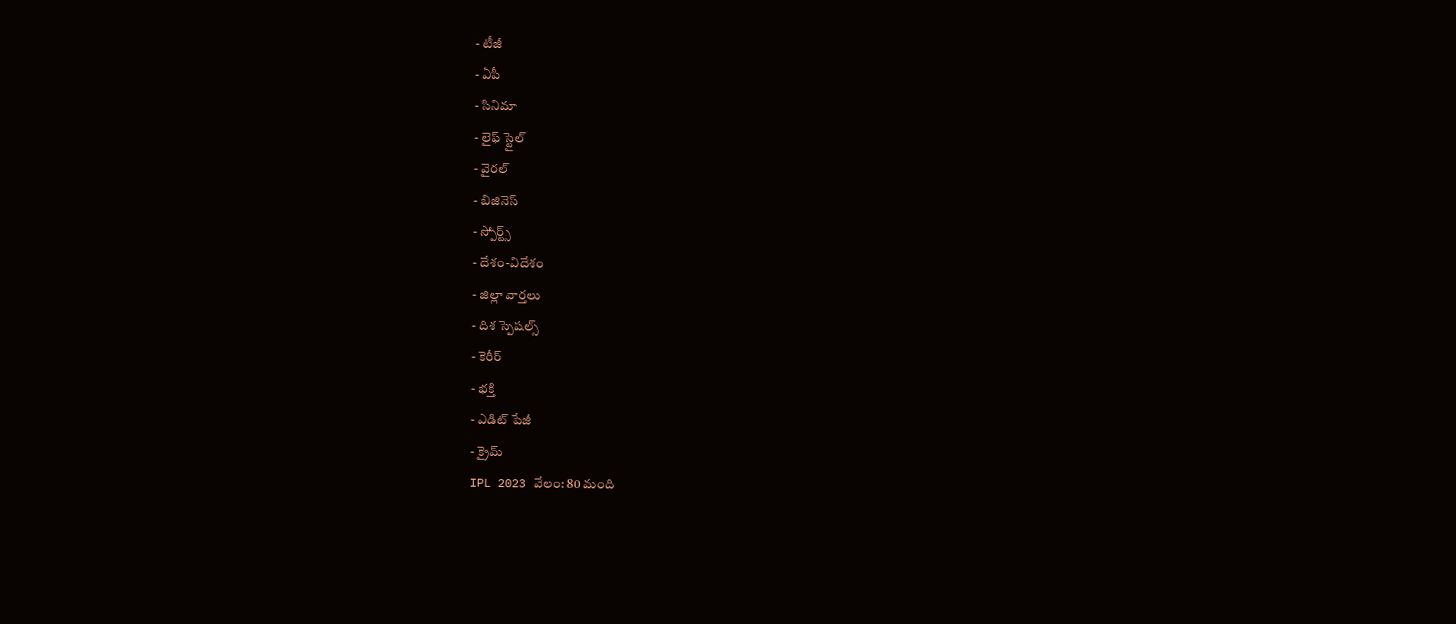- టీజీ
- ఏపీ
- సినిమా
- లైఫ్ స్టైల్
- వైరల్
- బిజినెస్
- స్పోర్ట్స్
- దేశం-విదేశం
- జిల్లా వార్తలు
- దిశ స్పెషల్స్
- కెరీర్
- భక్తి
- ఎడిట్ పేజీ
- క్రైమ్
IPL 2023 వేలం: 80 మంది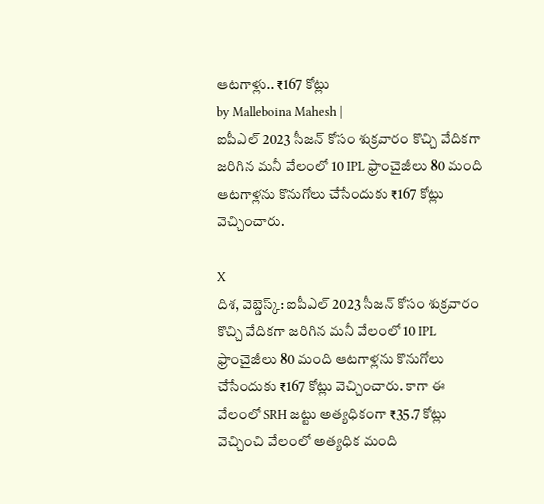ఆటగాళ్లు.. ₹167 కోట్లు
by Malleboina Mahesh |
ఐపీఎల్ 2023 సీజన్ కోసం శుక్రవారం కొచ్చి వేదికగా జరిగిన మనీ వేలంలో 10 IPL ఫ్రాంచైజీలు 80 మంది ఆటగాళ్లను కొనుగోలు చేసేందుకు ₹167 కోట్లు వెచ్చించారు.

X
దిశ, వెబ్డెస్క్: ఐపీఎల్ 2023 సీజన్ కోసం శుక్రవారం కొచ్చి వేదికగా జరిగిన మనీ వేలంలో 10 IPL ఫ్రాంచైజీలు 80 మంది ఆటగాళ్లను కొనుగోలు చేసేందుకు ₹167 కోట్లు వెచ్చించారు. కాగా ఈ వేలంలో SRH జట్టు అత్యధికంగా ₹35.7 కోట్లు వెచ్చించి వేలంలో అత్యధిక మంది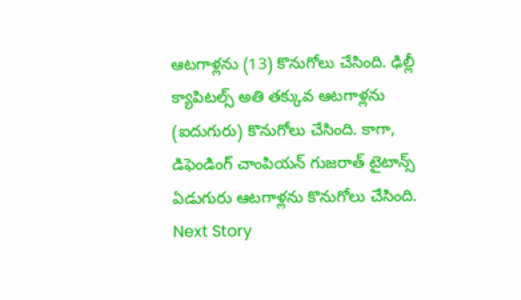ఆటగాళ్లను (13) కొనుగోలు చేసింది. ఢిల్లీ క్యాపిటల్స్ అతి తక్కువ ఆటగాళ్లను (ఐదుగురు) కొనుగోలు చేసింది. కాగా, డిఫెండింగ్ చాంపియన్ గుజరాత్ టైటాన్స్ ఏడుగురు ఆటగాళ్లను కొనుగోలు చేసింది.
Next Story